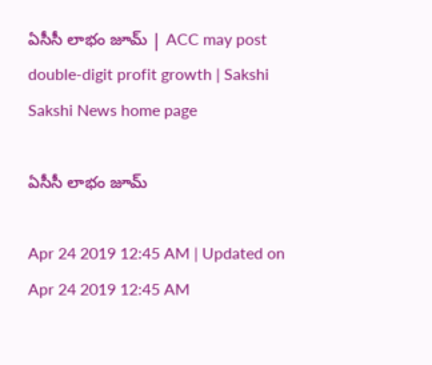ఏసీసీ లాభం జూమ్‌ | ACC may post double-digit profit growth | Sakshi
Sakshi News home page

ఏసీసీ లాభం జూమ్‌

Apr 24 2019 12:45 AM | Updated on Apr 24 2019 12:45 AM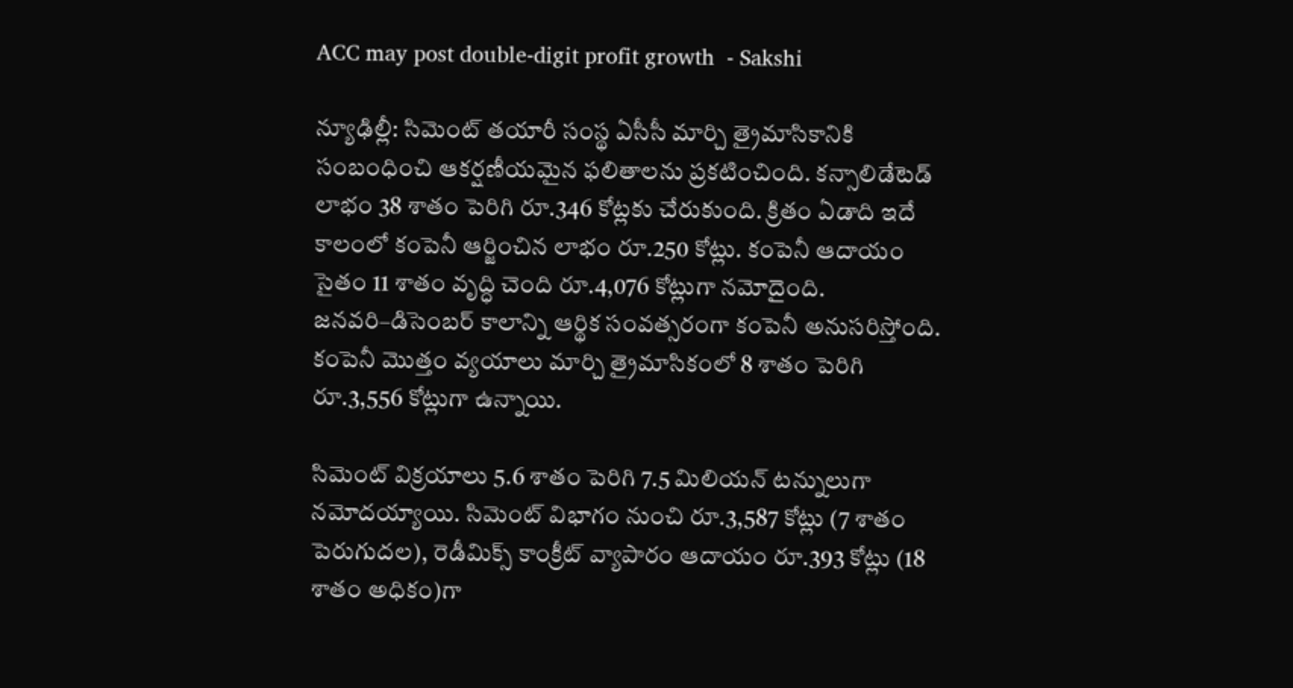ACC may post double-digit profit growth  - Sakshi

న్యూఢిల్లీ: సిమెంట్‌ తయారీ సంస్థ ఏసీసీ మార్చి త్రైమాసికానికి సంబంధించి ఆకర్షణీయమైన ఫలితాలను ప్రకటించింది. కన్సాలిడేటెడ్‌ లాభం 38 శాతం పెరిగి రూ.346 కోట్లకు చేరుకుంది. క్రితం ఏడాది ఇదే కాలంలో కంపెనీ ఆర్జించిన లాభం రూ.250 కోట్లు. కంపెనీ ఆదాయం సైతం 11 శాతం వృద్ధి చెంది రూ.4,076 కోట్లుగా నమోదైంది. జనవరి–డిసెంబర్‌ కాలాన్ని ఆర్థిక సంవత్సరంగా కంపెనీ అనుసరిస్తోంది. కంపెనీ మొత్తం వ్యయాలు మార్చి త్రైమాసికంలో 8 శాతం పెరిగి రూ.3,556 కోట్లుగా ఉన్నాయి.

సిమెంట్‌ విక్రయాలు 5.6 శాతం పెరిగి 7.5 మిలియన్‌ టన్నులుగా నమోదయ్యాయి. సిమెంట్‌ విభాగం నుంచి రూ.3,587 కోట్లు (7 శాతం పెరుగుదల), రెడీమిక్స్‌ కాంక్రీట్‌ వ్యాపారం ఆదాయం రూ.393 కోట్లు (18 శాతం అధికం)గా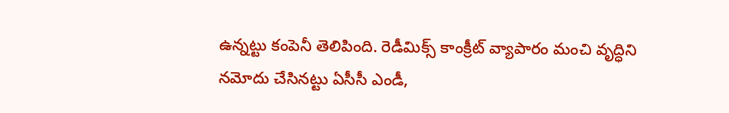ఉన్నట్టు కంపెనీ తెలిపింది. రెడీమిక్స్‌ కాంక్రీట్‌ వ్యాపారం మంచి వృద్ధిని నమోదు చేసినట్టు ఏసీసీ ఎండీ,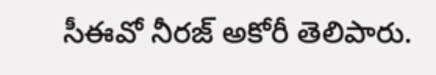సీఈవో నీరజ్‌ అకోరీ తెలిపారు.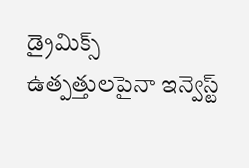డ్రైమిక్స్‌ ఉత్పత్తులపైనా ఇన్వెస్ట్‌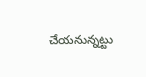చేయనున్నట్టు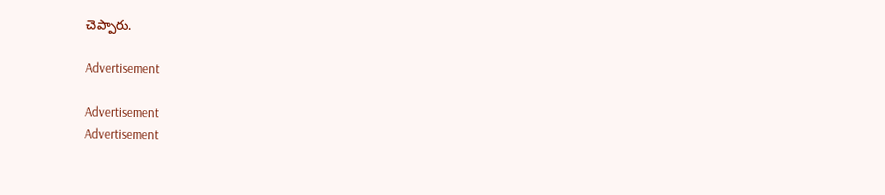చెప్పారు.

Advertisement

Advertisement
Advertisement